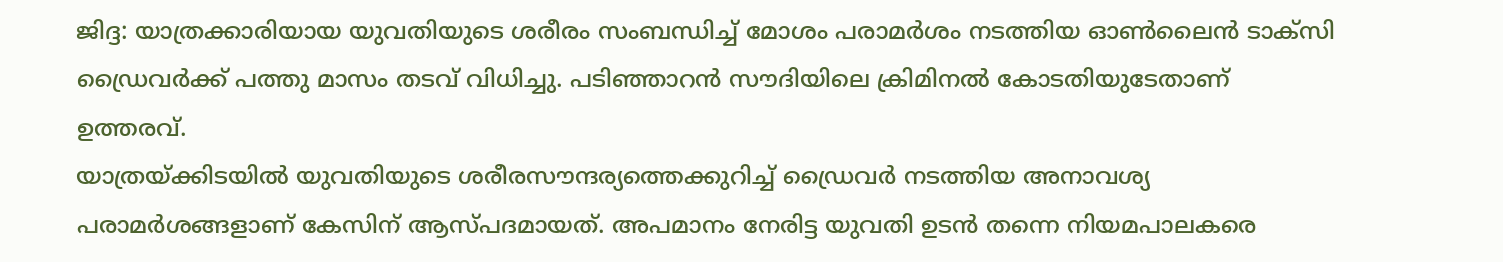ജിദ്ദ: യാത്രക്കാരിയായ യുവതിയുടെ ശരീരം സംബന്ധിച്ച് മോശം പരാമർശം നടത്തിയ ഓൺലൈൻ ടാക്സി ഡ്രൈവർക്ക് പത്തു മാസം തടവ് വിധിച്ചു. പടിഞ്ഞാറൻ സൗദിയിലെ ക്രിമിനൽ കോടതിയുടേതാണ് ഉത്തരവ്.
യാത്രയ്ക്കിടയിൽ യുവതിയുടെ ശരീരസൗന്ദര്യത്തെക്കുറിച്ച് ഡ്രൈവർ നടത്തിയ അനാവശ്യ പരാമർശങ്ങളാണ് കേസിന് ആസ്പദമായത്. അപമാനം നേരിട്ട യുവതി ഉടൻ തന്നെ നിയമപാലകരെ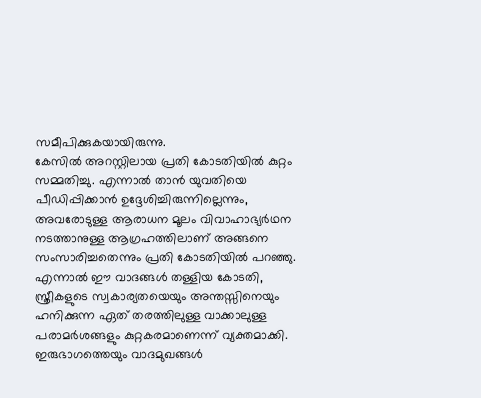സമീപിക്കുകയായിരുന്നു.
കേസിൽ അറസ്റ്റിലായ പ്രതി കോടതിയിൽ കുറ്റം സമ്മതിച്ചു. എന്നാൽ താൻ യുവതിയെ പീഡിപ്പിക്കാൻ ഉദ്ദേശിച്ചിരുന്നില്ലെന്നും, അവരോടുള്ള ആരാധന മൂലം വിവാഹാഭ്യർഥന നടത്താനുള്ള ആഗ്രഹത്തിലാണ് അങ്ങനെ സംസാരിച്ചതെന്നും പ്രതി കോടതിയിൽ പറഞ്ഞു. എന്നാൽ ഈ വാദങ്ങൾ തള്ളിയ കോടതി, സ്ത്രീകളുടെ സ്വകാര്യതയെയും അന്തസ്സിനെയും ഹനിക്കുന്ന ഏത് തരത്തിലുള്ള വാക്കാലുള്ള പരാമർശങ്ങളും കുറ്റകരമാണെന്ന് വ്യക്തമാക്കി.
ഇരുഭാഗത്തെയും വാദമുഖങ്ങൾ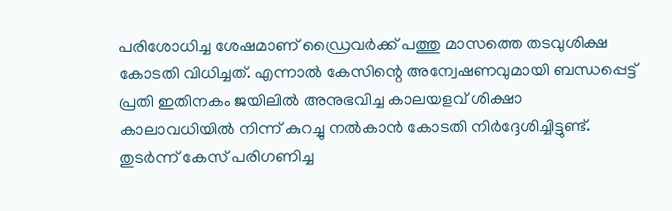പരിശോധിച്ച ശേഷമാണ് ഡ്രൈവർക്ക് പത്തു മാസത്തെ തടവുശിക്ഷ കോടതി വിധിച്ചത്. എന്നാൽ കേസിന്റെ അന്വേഷണവുമായി ബന്ധപ്പെട്ട് പ്രതി ഇതിനകം ജയിലിൽ അനുഭവിച്ച കാലയളവ് ശിക്ഷാ കാലാവധിയിൽ നിന്ന് കുറച്ചു നൽകാൻ കോടതി നിർദ്ദേശിച്ചിട്ടുണ്ട്. തുടർന്ന് കേസ് പരിഗണിച്ച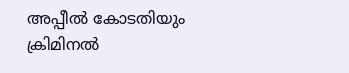അപ്പീൽ കോടതിയും ക്രിമിനൽ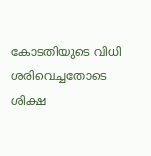കോടതിയുടെ വിധി ശരിവെച്ചതോടെ ശിക്ഷ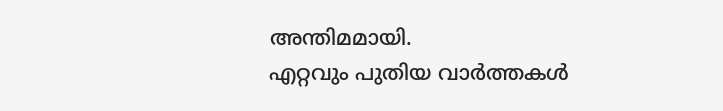അന്തിമമായി.
എറ്റവും പുതിയ വാർത്തകൾ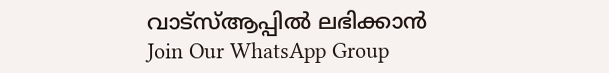വാട്സ്ആപ്പിൽ ലഭിക്കാൻ
Join Our WhatsApp Group